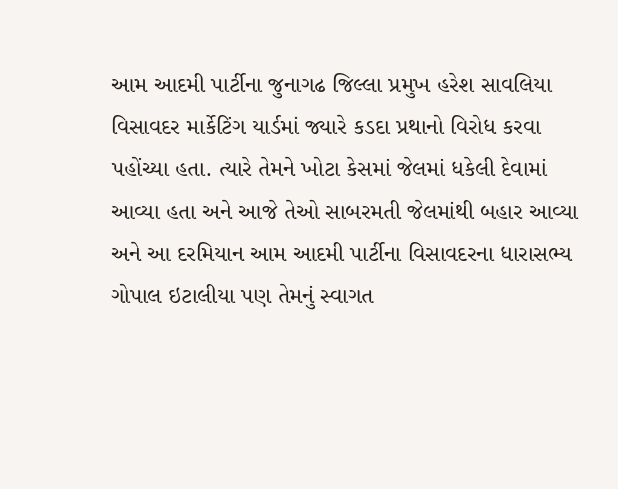આમ આદમી પાર્ટીના જુનાગઢ જિલ્લા પ્રમુખ હરેશ સાવલિયા વિસાવદર માર્કેટિંગ યાર્ડમાં જ્યારે કડદા પ્રથાનો વિરોધ કરવા પહોંચ્યા હતા. ત્યારે તેમને ખોટા કેસમાં જેલમાં ધકેલી દેવામાં આવ્યા હતા અને આજે તેઓ સાબરમતી જેલમાંથી બહાર આવ્યા અને આ દરમિયાન આમ આદમી પાર્ટીના વિસાવદરના ધારાસભ્ય ગોપાલ ઇટાલીયા પણ તેમનું સ્વાગત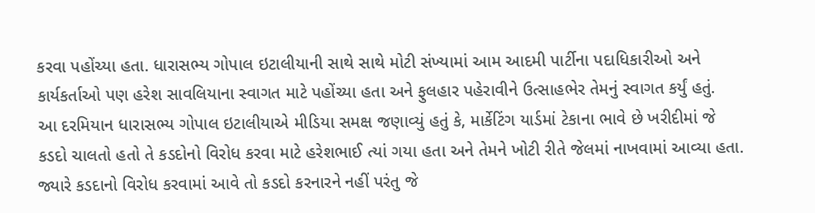કરવા પહોંચ્યા હતા. ધારાસભ્ય ગોપાલ ઇટાલીયાની સાથે સાથે મોટી સંખ્યામાં આમ આદમી પાર્ટીના પદાધિકારીઓ અને કાર્યકર્તાઓ પણ હરેશ સાવલિયાના સ્વાગત માટે પહોંચ્યા હતા અને ફુલહાર પહેરાવીને ઉત્સાહભેર તેમનું સ્વાગત કર્યું હતું.
આ દરમિયાન ધારાસભ્ય ગોપાલ ઇટાલીયાએ મીડિયા સમક્ષ જણાવ્યું હતું કે, માર્કેટિંગ યાર્ડમાં ટેકાના ભાવે છે ખરીદીમાં જે કડદો ચાલતો હતો તે કડદોનો વિરોધ કરવા માટે હરેશભાઈ ત્યાં ગયા હતા અને તેમને ખોટી રીતે જેલમાં નાખવામાં આવ્યા હતા. જ્યારે કડદાનો વિરોધ કરવામાં આવે તો કડદો કરનારને નહીં પરંતુ જે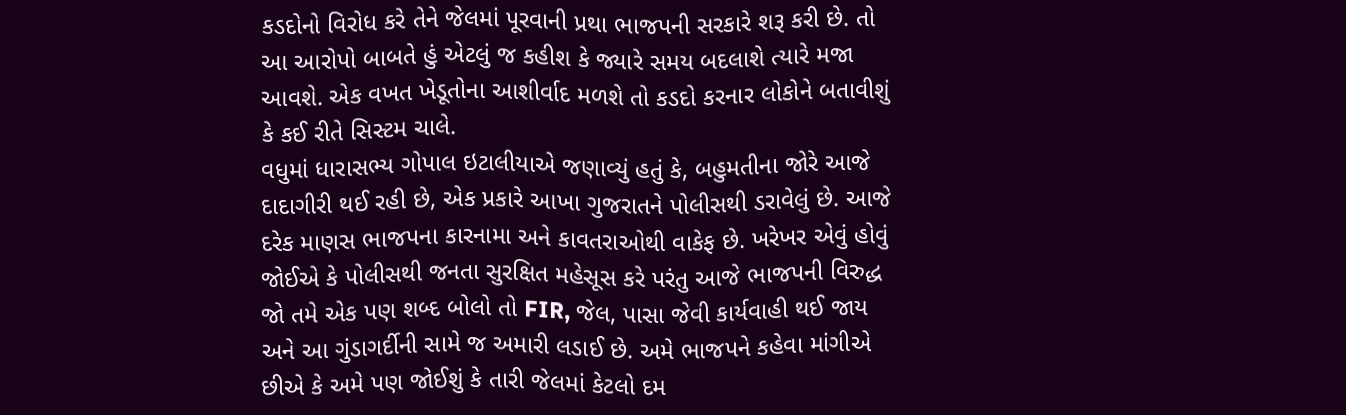કડદોનો વિરોધ કરે તેને જેલમાં પૂરવાની પ્રથા ભાજપની સરકારે શરૂ કરી છે. તો આ આરોપો બાબતે હું એટલું જ કહીશ કે જ્યારે સમય બદલાશે ત્યારે મજા આવશે. એક વખત ખેડૂતોના આશીર્વાદ મળશે તો કડદો કરનાર લોકોને બતાવીશું કે કઈ રીતે સિસ્ટમ ચાલે.
વધુમાં ધારાસભ્ય ગોપાલ ઇટાલીયાએ જણાવ્યું હતું કે, બહુમતીના જોરે આજે દાદાગીરી થઈ રહી છે, એક પ્રકારે આખા ગુજરાતને પોલીસથી ડરાવેલું છે. આજે દરેક માણસ ભાજપના કારનામા અને કાવતરાઓથી વાકેફ છે. ખરેખર એવું હોવું જોઈએ કે પોલીસથી જનતા સુરક્ષિત મહેસૂસ કરે પરંતુ આજે ભાજપની વિરુદ્ધ જો તમે એક પણ શબ્દ બોલો તો FIR, જેલ, પાસા જેવી કાર્યવાહી થઈ જાય અને આ ગુંડાગર્દીની સામે જ અમારી લડાઈ છે. અમે ભાજપને કહેવા માંગીએ છીએ કે અમે પણ જોઈશું કે તારી જેલમાં કેટલો દમ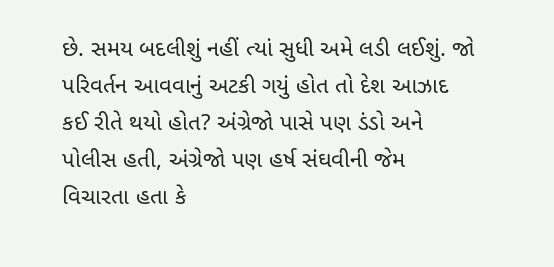છે. સમય બદલીશું નહીં ત્યાં સુધી અમે લડી લઈશું. જો પરિવર્તન આવવાનું અટકી ગયું હોત તો દેશ આઝાદ કઈ રીતે થયો હોત? અંગ્રેજો પાસે પણ ડંડો અને પોલીસ હતી, અંગ્રેજો પણ હર્ષ સંઘવીની જેમ વિચારતા હતા કે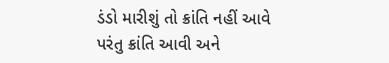ડંડો મારીશું તો ક્રાંતિ નહીં આવે પરંતુ ક્રાંતિ આવી અને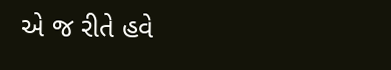એ જ રીતે હવે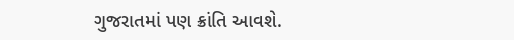ગુજરાતમાં પણ ક્રાંતિ આવશે.